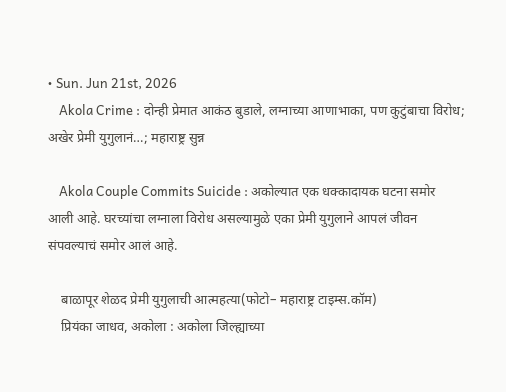• Sun. Jun 21st, 2026
    Akola Crime : दोन्ही प्रेमात आकंठ बुडाले, लग्नाच्या आणाभाका, पण कुटुंबाचा विरोध; अखेर प्रेमी युगुलानं…; महाराष्ट्र सुन्न

    Akola Couple Commits Suicide : अकोल्यात एक धक्कादायक घटना समोर आली आहे. घरच्यांचा लग्नाला विरोध असल्यामुळे एका प्रेमी युगुलाने आपलं जीवन संपवल्याचं समोर आलं आहे.

    बाळापूर शेळद प्रेमी युगुलाची आत्महत्या(फोटो– महाराष्ट्र टाइम्स.कॉम)
    प्रियंका जाधव, अकोला : अकोला जिल्ह्याच्या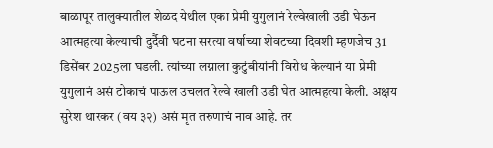बाळापूर तालुक्यातील शेळद येथील एका प्रेमी युगुलानं रेल्वेखाली उडी घेऊन आत्महत्या केल्याची दुर्दैवी घटना सरत्या वर्षाच्या शेवटच्या दिवशी म्हणजेच 31 डिसेंबर 2025ला घडली. त्यांच्या लग्नाला कुटुंबीयांनी विरोध केल्यानं या प्रेमी युगुलानं असं टोकाचं पाऊल उचलत रेल्वे खाली उडी घेत आत्महत्या केली. अक्षय सुरेश थारकर (वय ३२) असं मृत तरुणाचं नाव आहे. तर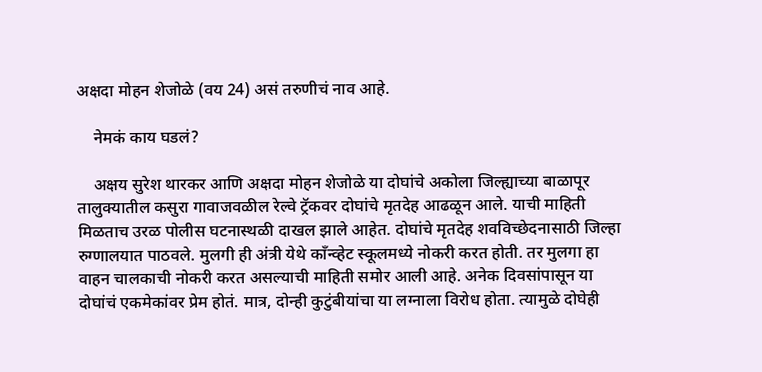अक्षदा मोहन शेजोळे (वय 24) असं तरुणीचं नाव आहे.

    नेमकं काय घडलं?

    अक्षय सुरेश थारकर आणि अक्षदा मोहन शेजोळे या दोघांचे अकोला जिल्ह्याच्या बाळापूर तालुक्यातील कसुरा गावाजवळील रेल्वे ट्रॅकवर दोघांचे मृतदेह आढळून आले. याची माहिती मिळताच उरळ पोलीस घटनास्थळी दाखल झाले आहेत. दोघांचे मृतदेह शवविच्छेदनासाठी जिल्हा रुग्णालयात पाठवले. मुलगी ही अंत्री येथे काँन्व्हेट स्कूलमध्ये नोकरी करत होती. तर मुलगा हा वाहन चालकाची नोकरी करत असल्याची माहिती समोर आली आहे. अनेक दिवसांपासून या दोघांचं एकमेकांवर प्रेम होतं. मात्र, दोन्ही कुटुंबीयांचा या लग्नाला विरोध होता. त्यामुळे दोघेही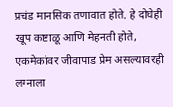प्रचंड मानसिक तणावात होते. हे दोघेही खूप कष्टाळू आणि मेहनती होते, एकमेकांवर जीवापाड प्रेम असल्यावरही लग्नाला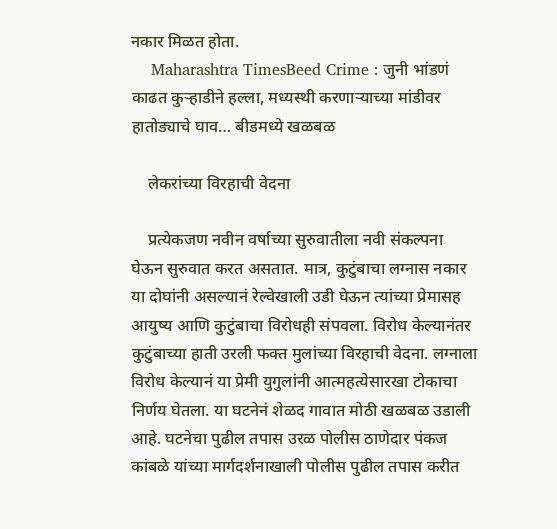नकार मिळत होता.
    Maharashtra TimesBeed Crime : जुनी भांडणं काढत कुऱ्हाडीने हल्ला, मध्यस्थी करणाऱ्याच्या मांडीवर हातोड्याचे घाव… बीडमध्ये खळबळ

    लेकरांच्या विरहाची वेदना

    प्रत्येकजण नवीन वर्षाच्या सुरुवातीला नवी संकल्पना घेऊन सुरुवात करत असतात. मात्र, कुटुंबाचा लग्नास नकार या दोघांनी असल्यानं रेल्वेखाली उडी घेऊन त्यांच्या प्रेमासह आयुष्य आणि कुटुंबाचा विरोधही संपवला. विरोध केल्यानंतर कुटुंबाच्या हाती उरली फक्त मुलांच्या विरहाची वेदना. लग्नाला विरोध केल्यानं या प्रेमी युगुलांनी आत्महत्येसारखा टोकाचा निर्णय घेतला. या घटनेनं शेळद गावात मोठी खळबळ उडाली आहे. घटनेचा पुढील तपास उरळ पोलीस ठाणेदार पंकज कांबळे यांच्या मार्गदर्शनाखाली पोलीस पुढील तपास करीत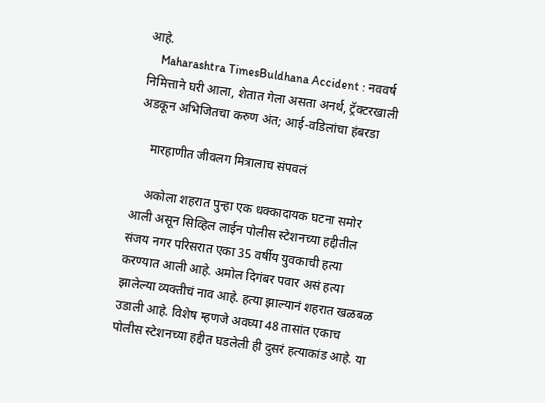आहे.
    Maharashtra TimesBuldhana Accident : नववर्ष निमित्ताने घरी आला, शेतात गेला असता अनर्थ, ट्रॅक्टरखाली अडकून अभिजितचा करुण अंत; आई-वडिलांचा हंबरडा

    मारहाणीत जीवलग मित्रालाच संपवलं

    अकोला शहरात पुन्हा एक धक्कादायक घटना समोर आली असून सिव्हिल लाईन पोलीस स्टेशनच्या हद्दीतील संजय नगर परिसरात एका 35 वर्षीय युवकाची हत्या करण्यात आली आहे. अमोल दिगंबर पवार असं हत्या झालेल्या व्यक्तीचं नाव आहे. हत्या झाल्यानं शहरात खळबळ उडाली आहे. विशेष म्हणजे अवघ्या 48 तासांत एकाच पोलीस स्टेशनच्या हद्दीत घडलेली ही दुसरं हत्याकांड आहे. या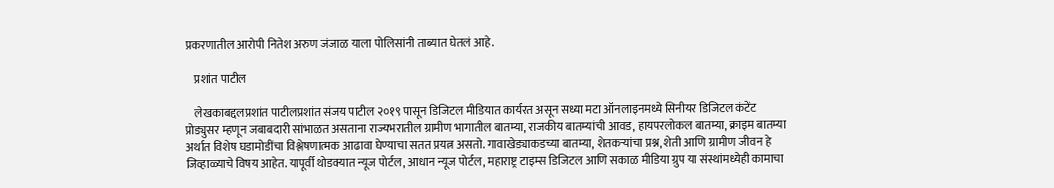प्रकरणातील आरोपी नितेश अरुण जंजाळ याला पोलिसांनी ताब्यात घेतलं आहे.

    प्रशांत पाटील

    लेखकाबद्दलप्रशांत पाटीलप्रशांत संजय पाटील २०१९ पासून डिजिटल मीडियात कार्यरत असून सध्या मटा ऑनलाइनमध्ये सिनीयर डिजिटल कंटेंट प्रोड्युसर म्हणून जबाबदारी सांभाळत असताना राज्यभरातील ग्रामीण भागातील बातम्या, राजकीय बातम्यांची आवड, हायपरलोकल बातम्या, क्राइम बातम्या अर्थात विशेष घडामोडींचा विश्लेषणात्मक आढावा घेण्याचा सतत प्रयत्न असतो. गावाखेड्याकडच्या बातम्या, शेतकऱ्यांचा प्रश्न, शेती आणि ग्रामीण जीवन हे जिव्हाळ्याचे विषय आहेत. यापूर्वी थोडक्यात न्यूज पोर्टल, आधान न्यूज पोर्टल, महाराष्ट्र टाइम्स डिजिटल आणि सकाळ मीडिया ग्रुप या संस्थांमध्येही कामाचा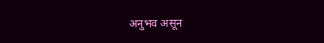अनुभव असून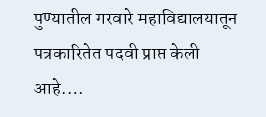पुण्यातील गरवारे महाविद्यालयातून पत्रकारितेत पदवी प्राप्त केली आहे.…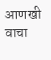आणखी वाचा